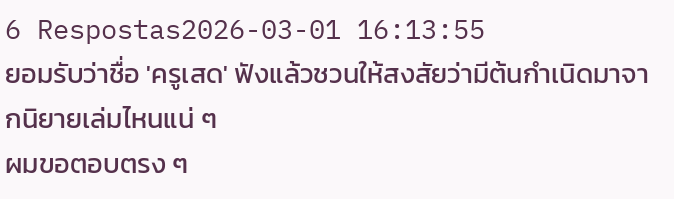6 Respostas2026-03-01 16:13:55
ยอมรับว่าชื่อ 'ครูเสด' ฟังแล้วชวนให้สงสัยว่ามีต้นกำเนิดมาจากนิยายเล่มไหนแน่ ๆ
ผมขอตอบตรง ๆ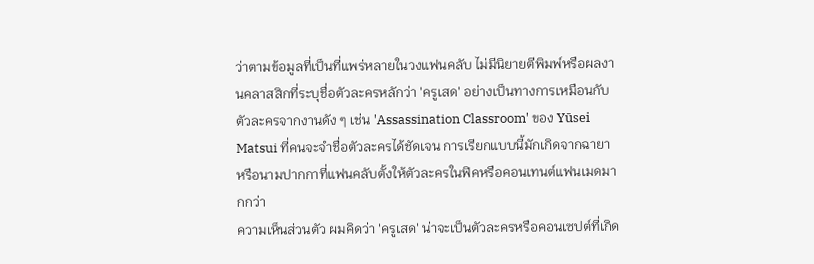ว่าตามข้อมูลที่เป็นที่แพร่หลายในวงแฟนคลับ ไม่มีนิยายตีพิมพ์หรือผลงานคลาสสิกที่ระบุชื่อตัวละครหลักว่า 'ครูเสด' อย่างเป็นทางการเหมือนกับตัวละครจากงานดัง ๆ เช่น 'Assassination Classroom' ของ Yūsei Matsui ที่คนจะจำชื่อตัวละครได้ชัดเจน การเรียกแบบนี้มักเกิดจากฉายา หรือนามปากกาที่แฟนคลับตั้งให้ตัวละครในฟิคหรือคอนเทนต์แฟนเมดมากกว่า
ความเห็นส่วนตัว ผมคิดว่า 'ครูเสด' น่าจะเป็นตัวละครหรือคอนเซปต์ที่เกิด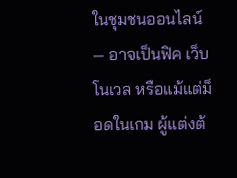ในชุมชนออนไลน์ — อาจเป็นฟิค เว็บโนเวล หรือแม้แต่ม็อดในเกม ผู้แต่งต้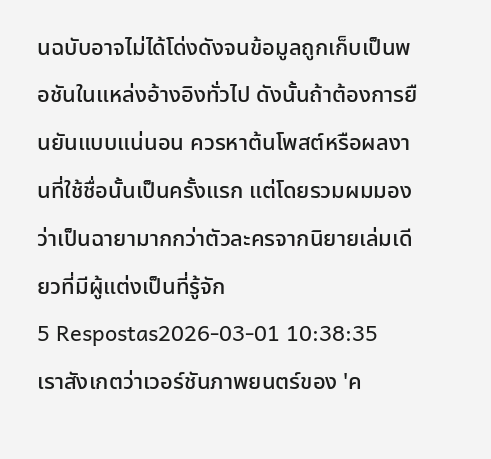นฉบับอาจไม่ได้โด่งดังจนข้อมูลถูกเก็บเป็นพอชันในแหล่งอ้างอิงทั่วไป ดังนั้นถ้าต้องการยืนยันแบบแน่นอน ควรหาต้นโพสต์หรือผลงานที่ใช้ชื่อนั้นเป็นครั้งแรก แต่โดยรวมผมมองว่าเป็นฉายามากกว่าตัวละครจากนิยายเล่มเดียวที่มีผู้แต่งเป็นที่รู้จัก
5 Respostas2026-03-01 10:38:35
เราสังเกตว่าเวอร์ชันภาพยนตร์ของ 'ค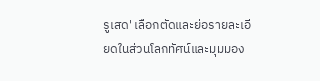รูเสด' เลือกตัดและย่อรายละเอียดในส่วนโลกทัศน์และมุมมอง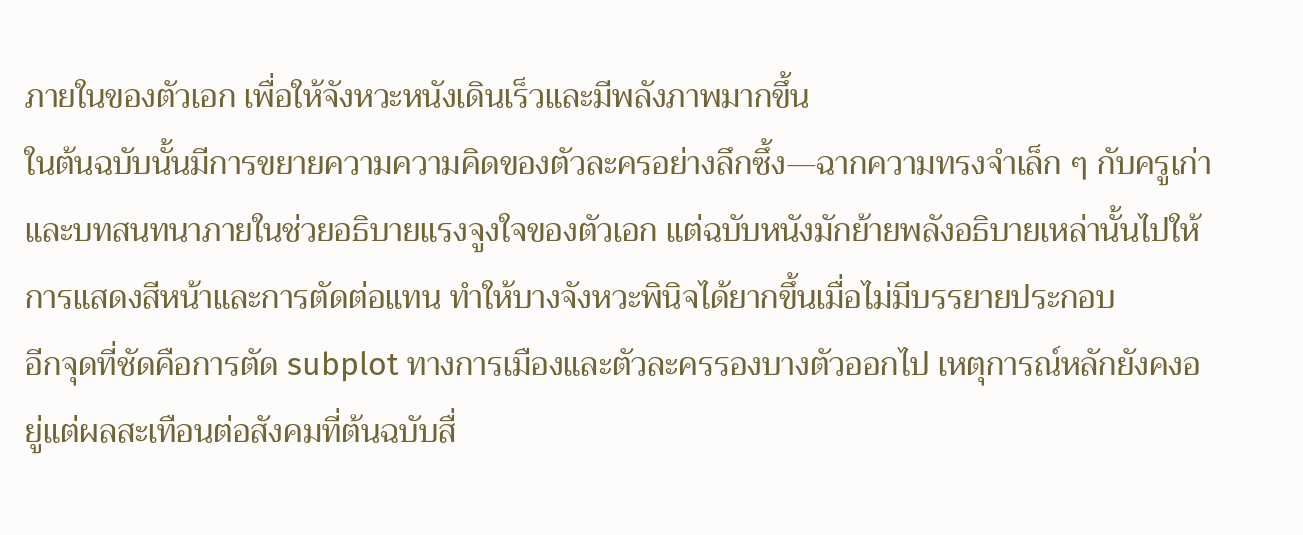ภายในของตัวเอก เพื่อให้จังหวะหนังเดินเร็วและมีพลังภาพมากขึ้น
ในต้นฉบับนั้นมีการขยายความความคิดของตัวละครอย่างลึกซึ้ง—ฉากความทรงจำเล็ก ๆ กับครูเก่าและบทสนทนาภายในช่วยอธิบายแรงจูงใจของตัวเอก แต่ฉบับหนังมักย้ายพลังอธิบายเหล่านั้นไปให้การแสดงสีหน้าและการตัดต่อแทน ทำให้บางจังหวะพินิจได้ยากขึ้นเมื่อไม่มีบรรยายประกอบ
อีกจุดที่ชัดคือการตัด subplot ทางการเมืองและตัวละครรองบางตัวออกไป เหตุการณ์หลักยังคงอยู่แต่ผลสะเทือนต่อสังคมที่ต้นฉบับสื่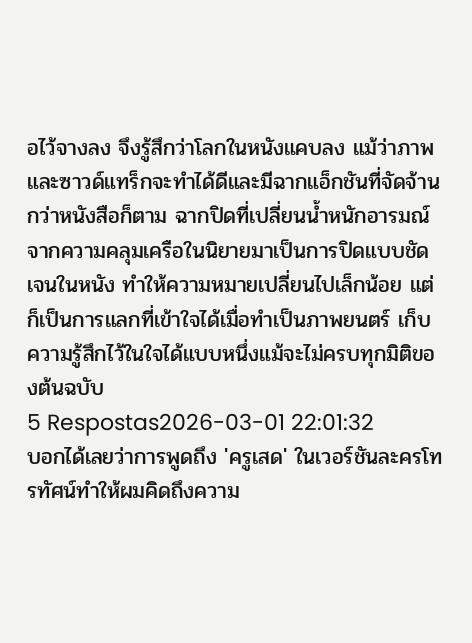อไว้จางลง จึงรู้สึกว่าโลกในหนังแคบลง แม้ว่าภาพและซาวด์แทร็กจะทำได้ดีและมีฉากแอ็กชันที่จัดจ้านกว่าหนังสือก็ตาม ฉากปิดที่เปลี่ยนน้ำหนักอารมณ์จากความคลุมเครือในนิยายมาเป็นการปิดแบบชัดเจนในหนัง ทำให้ความหมายเปลี่ยนไปเล็กน้อย แต่ก็เป็นการแลกที่เข้าใจได้เมื่อทำเป็นภาพยนตร์ เก็บความรู้สึกไว้ในใจได้แบบหนึ่งแม้จะไม่ครบทุกมิติของต้นฉบับ
5 Respostas2026-03-01 22:01:32
บอกได้เลยว่าการพูดถึง 'ครูเสด' ในเวอร์ชันละครโทรทัศน์ทำให้ผมคิดถึงความ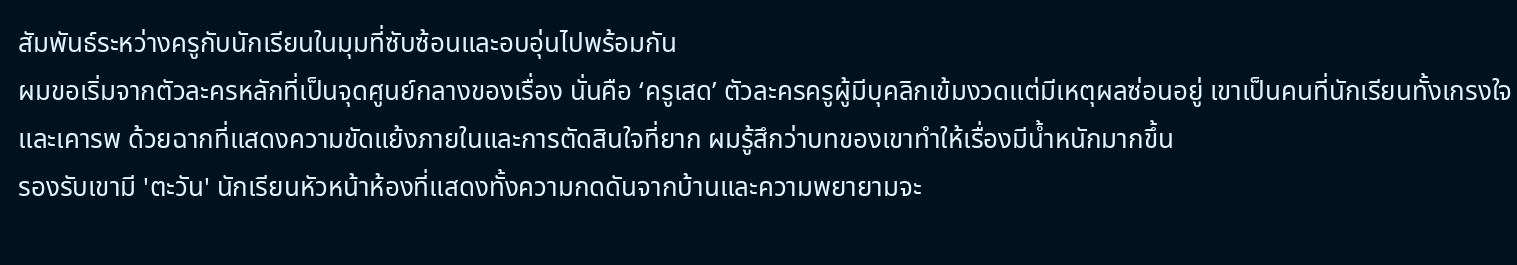สัมพันธ์ระหว่างครูกับนักเรียนในมุมที่ซับซ้อนและอบอุ่นไปพร้อมกัน
ผมขอเริ่มจากตัวละครหลักที่เป็นจุดศูนย์กลางของเรื่อง นั่นคือ ‘ครูเสด’ ตัวละครครูผู้มีบุคลิกเข้มงวดแต่มีเหตุผลซ่อนอยู่ เขาเป็นคนที่นักเรียนทั้งเกรงใจและเคารพ ด้วยฉากที่แสดงความขัดแย้งภายในและการตัดสินใจที่ยาก ผมรู้สึกว่าบทของเขาทำให้เรื่องมีน้ำหนักมากขึ้น
รองรับเขามี 'ตะวัน' นักเรียนหัวหน้าห้องที่แสดงทั้งความกดดันจากบ้านและความพยายามจะ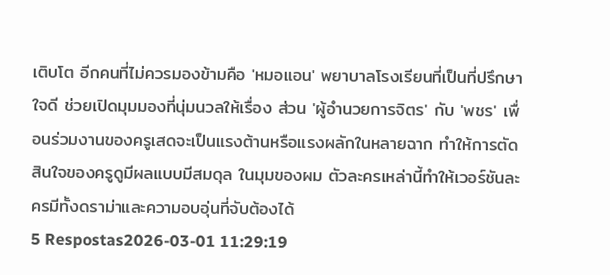เติบโต อีกคนที่ไม่ควรมองข้ามคือ 'หมอแอน' พยาบาลโรงเรียนที่เป็นที่ปรึกษาใจดี ช่วยเปิดมุมมองที่นุ่มนวลให้เรื่อง ส่วน 'ผู้อำนวยการจิตร' กับ 'พชร' เพื่อนร่วมงานของครูเสดจะเป็นแรงต้านหรือแรงผลักในหลายฉาก ทำให้การตัดสินใจของครูดูมีผลแบบมีสมดุล ในมุมของผม ตัวละครเหล่านี้ทำให้เวอร์ชันละครมีทั้งดราม่าและความอบอุ่นที่จับต้องได้
5 Respostas2026-03-01 11:29:19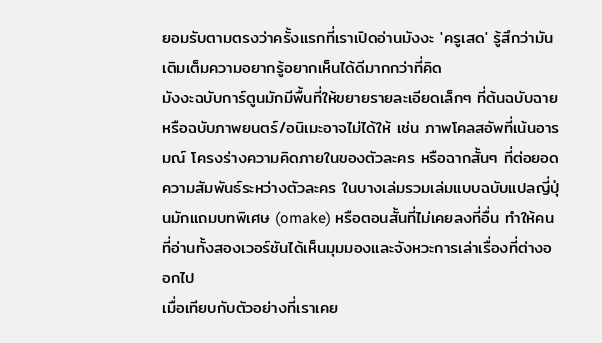ยอมรับตามตรงว่าครั้งแรกที่เราเปิดอ่านมังงะ 'ครูเสด' รู้สึกว่ามันเติมเต็มความอยากรู้อยากเห็นได้ดีมากกว่าที่คิด
มังงะฉบับการ์ตูนมักมีพื้นที่ให้ขยายรายละเอียดเล็กๆ ที่ต้นฉบับฉายหรือฉบับภาพยนตร์/อนิเมะอาจไม่ได้ให้ เช่น ภาพโคลสอัพที่เน้นอารมณ์ โครงร่างความคิดภายในของตัวละคร หรือฉากสั้นๆ ที่ต่อยอดความสัมพันธ์ระหว่างตัวละคร ในบางเล่มรวมเล่มแบบฉบับแปลญี่ปุ่นมักแถมบทพิเศษ (omake) หรือตอนสั้นที่ไม่เคยลงที่อื่น ทำให้คนที่อ่านทั้งสองเวอร์ชันได้เห็นมุมมองและจังหวะการเล่าเรื่องที่ต่างออกไป
เมื่อเทียบกับตัวอย่างที่เราเคย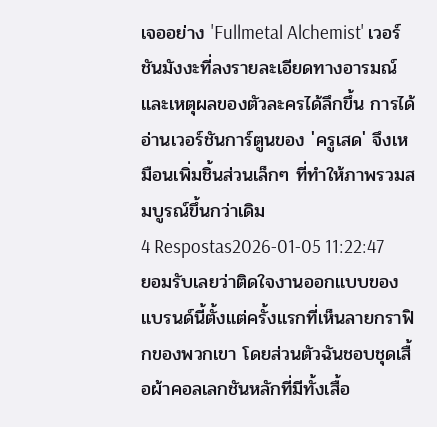เจออย่าง 'Fullmetal Alchemist' เวอร์ชันมังงะที่ลงรายละเอียดทางอารมณ์และเหตุผลของตัวละครได้ลึกขึ้น การได้อ่านเวอร์ชันการ์ตูนของ 'ครูเสด' จึงเหมือนเพิ่มชิ้นส่วนเล็กๆ ที่ทำให้ภาพรวมสมบูรณ์ขึ้นกว่าเดิม
4 Respostas2026-01-05 11:22:47
ยอมรับเลยว่าติดใจงานออกแบบของแบรนด์นี้ตั้งแต่ครั้งแรกที่เห็นลายกราฟิกของพวกเขา โดยส่วนตัวฉันชอบชุดเสื้อผ้าคอลเลกชันหลักที่มีทั้งเสื้อ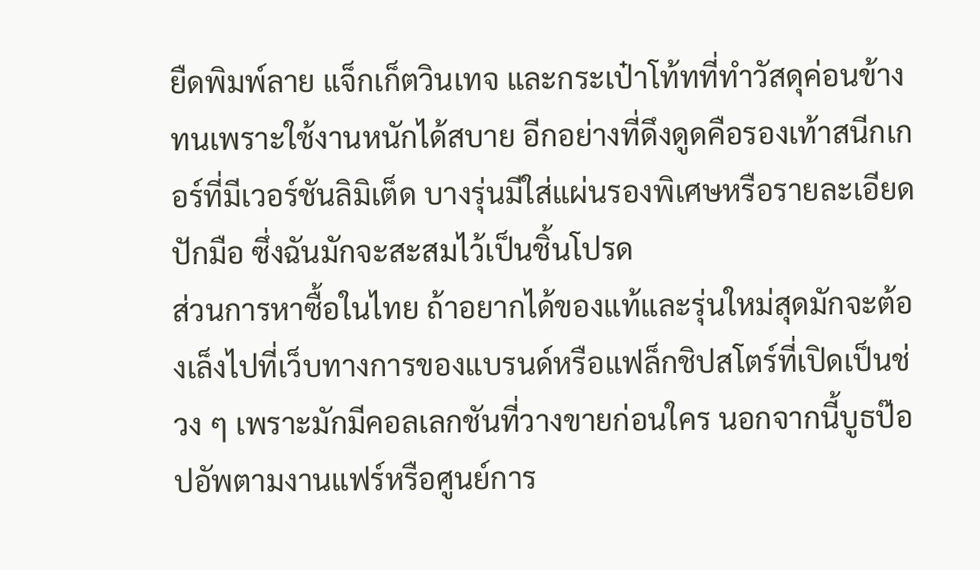ยืดพิมพ์ลาย แจ็กเก็ตวินเทจ และกระเป๋าโท้ทที่ทำวัสดุค่อนข้างทนเพราะใช้งานหนักได้สบาย อีกอย่างที่ดึงดูดคือรองเท้าสนีกเกอร์ที่มีเวอร์ชันลิมิเต็ด บางรุ่นมีใส่แผ่นรองพิเศษหรือรายละเอียดปักมือ ซึ่งฉันมักจะสะสมไว้เป็นชิ้นโปรด
ส่วนการหาซื้อในไทย ถ้าอยากได้ของแท้และรุ่นใหม่สุดมักจะต้องเล็งไปที่เว็บทางการของแบรนด์หรือแฟล็กชิปสโตร์ที่เปิดเป็นช่วง ๆ เพราะมักมีคอลเลกชันที่วางขายก่อนใคร นอกจากนี้บูธป๊อปอัพตามงานแฟร์หรือศูนย์การ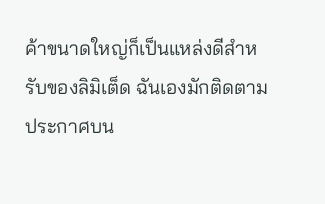ค้าขนาดใหญ่ก็เป็นแหล่งดีสำหรับของลิมิเต็ด ฉันเองมักติดตามประกาศบน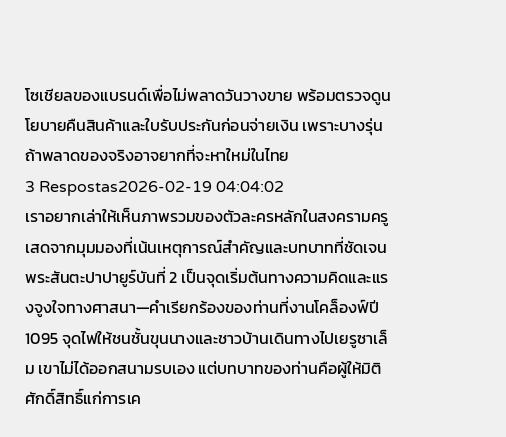โซเชียลของแบรนด์เพื่อไม่พลาดวันวางขาย พร้อมตรวจดูนโยบายคืนสินค้าและใบรับประกันก่อนจ่ายเงิน เพราะบางรุ่นถ้าพลาดของจริงอาจยากที่จะหาใหม่ในไทย
3 Respostas2026-02-19 04:04:02
เราอยากเล่าให้เห็นภาพรวมของตัวละครหลักในสงครามครูเสดจากมุมมองที่เน้นเหตุการณ์สำคัญและบทบาทที่ชัดเจน
พระสันตะปาปายูร์บันที่ 2 เป็นจุดเริ่มต้นทางความคิดและแรงจูงใจทางศาสนา—คำเรียกร้องของท่านที่งานโคล็องฟ์ปี 1095 จุดไฟให้ชนชั้นขุนนางและชาวบ้านเดินทางไปเยรูซาเล็ม เขาไม่ได้ออกสนามรบเอง แต่บทบาทของท่านคือผู้ให้มิติศักดิ์สิทธิ์แก่การเค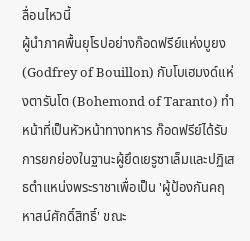ลื่อนไหวนี้
ผู้นำภาคพื้นยุโรปอย่างก๊อดฟรีย์แห่งบูยง (Godfrey of Bouillon) กับโบเฮมงด์แห่งตารันโต (Bohemond of Taranto) ทำหน้าที่เป็นหัวหน้าทางทหาร ก๊อดฟรีย์ได้รับการยกย่องในฐานะผู้ยึดเยรูซาเล็มและปฏิเสธตำแหน่งพระราชาเพื่อเป็น 'ผู้ป้องกันคฤหาสน์ศักดิ์สิทธิ์' ขณะ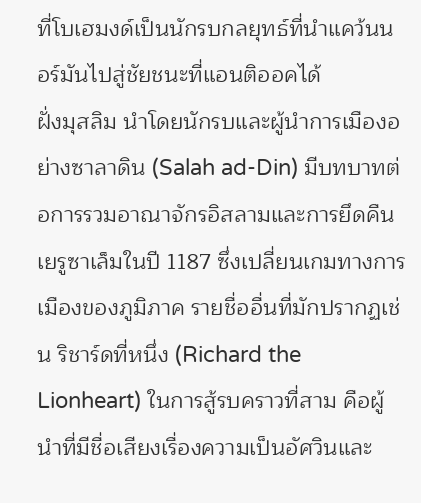ที่โบเฮมงด์เป็นนักรบกลยุทธ์ที่นำแคว้นนอร์มันไปสู่ชัยชนะที่แอนติออคได้
ฝั่งมุสลิม นำโดยนักรบและผู้นำการเมืองอย่างซาลาดิน (Salah ad-Din) มีบทบาทต่อการรวมอาณาจักรอิสลามและการยึดคืนเยรูซาเล็มในปี 1187 ซึ่งเปลี่ยนเกมทางการเมืองของภูมิภาค รายชื่ออื่นที่มักปรากฏเช่น ริชาร์ดที่หนึ่ง (Richard the Lionheart) ในการสู้รบคราวที่สาม คือผู้นำที่มีชื่อเสียงเรื่องความเป็นอัศวินและ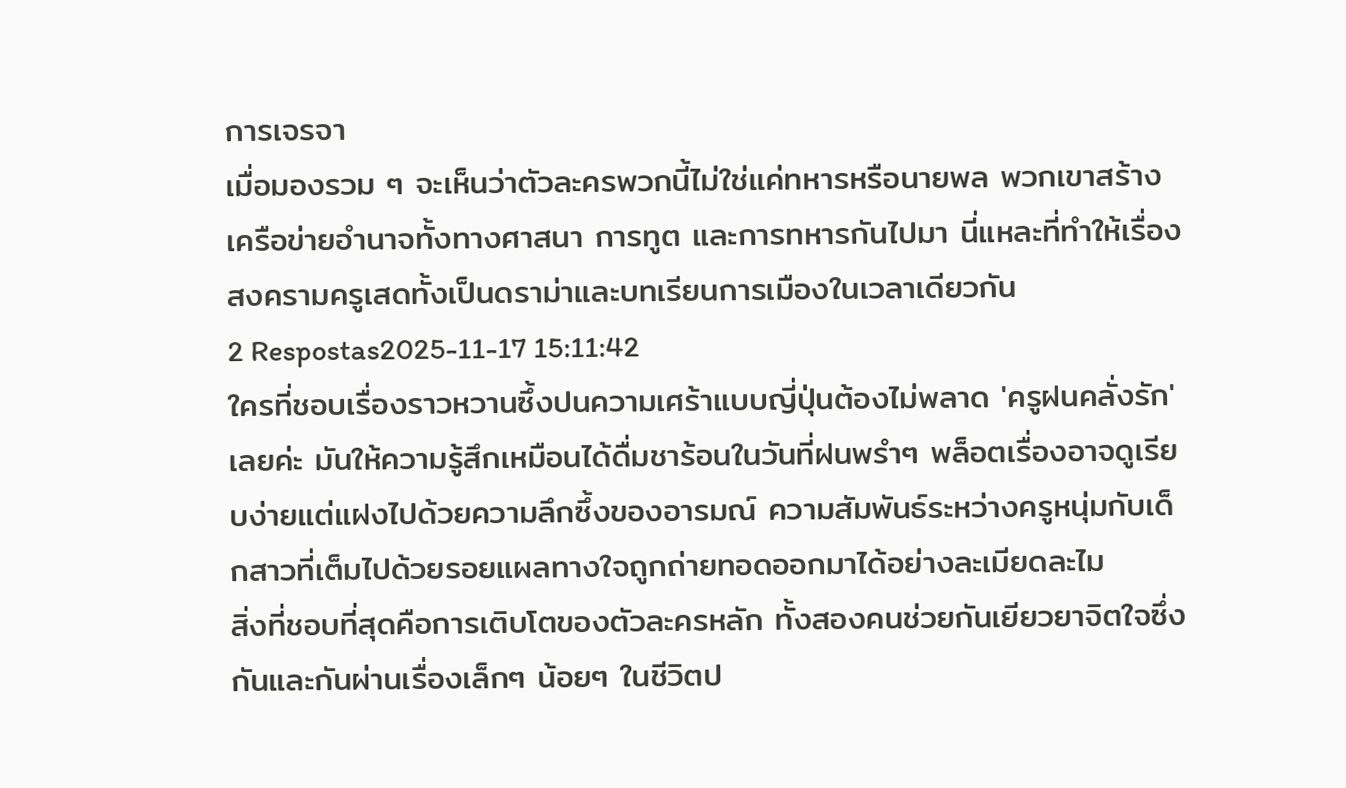การเจรจา
เมื่อมองรวม ๆ จะเห็นว่าตัวละครพวกนี้ไม่ใช่แค่ทหารหรือนายพล พวกเขาสร้างเครือข่ายอำนาจทั้งทางศาสนา การทูต และการทหารกันไปมา นี่แหละที่ทำให้เรื่องสงครามครูเสดทั้งเป็นดราม่าและบทเรียนการเมืองในเวลาเดียวกัน
2 Respostas2025-11-17 15:11:42
ใครที่ชอบเรื่องราวหวานซึ้งปนความเศร้าแบบญี่ปุ่นต้องไม่พลาด 'ครูฝนคลั่งรัก' เลยค่ะ มันให้ความรู้สึกเหมือนได้ดื่มชาร้อนในวันที่ฝนพรำๆ พล็อตเรื่องอาจดูเรียบง่ายแต่แฝงไปด้วยความลึกซึ้งของอารมณ์ ความสัมพันธ์ระหว่างครูหนุ่มกับเด็กสาวที่เต็มไปด้วยรอยแผลทางใจถูกถ่ายทอดออกมาได้อย่างละเมียดละไม
สิ่งที่ชอบที่สุดคือการเติบโตของตัวละครหลัก ทั้งสองคนช่วยกันเยียวยาจิตใจซึ่งกันและกันผ่านเรื่องเล็กๆ น้อยๆ ในชีวิตป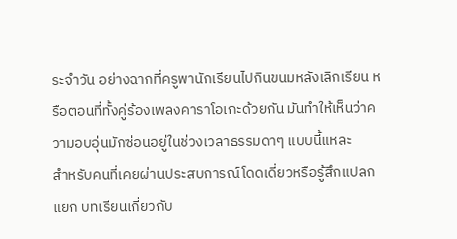ระจำวัน อย่างฉากที่ครูพานักเรียนไปกินขนมหลังเลิกเรียน หรือตอนที่ทั้งคู่ร้องเพลงคาราโอเกะด้วยกัน มันทำให้เห็นว่าความอบอุ่นมักซ่อนอยู่ในช่วงเวลาธรรมดาๆ แบบนี้แหละ
สำหรับคนที่เคยผ่านประสบการณ์โดดเดี่ยวหรือรู้สึกแปลกแยก บทเรียนเกี่ยวกับ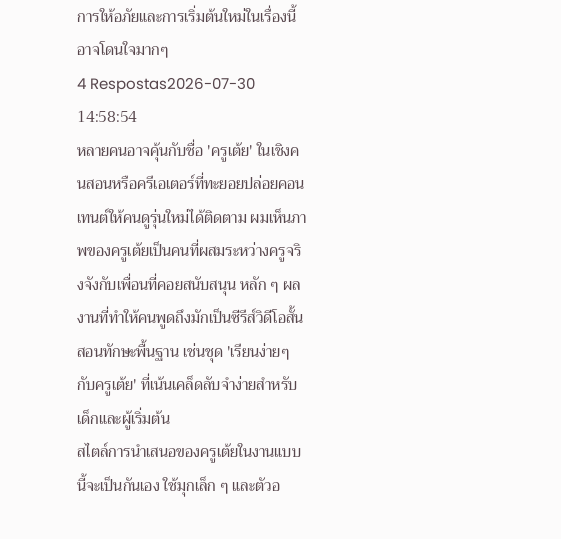การให้อภัยและการเริ่มต้นใหม่ในเรื่องนี้อาจโดนใจมากๆ
4 Respostas2026-07-30 14:58:54
หลายคนอาจคุ้นกับชื่อ 'ครูเต้ย' ในเชิงคนสอนหรือครีเอเตอร์ที่ทะยอยปล่อยคอนเทนต์ให้คนดูรุ่นใหม่ได้ติดตาม ผมเห็นภาพของครูเต้ยเป็นคนที่ผสมระหว่างครูจริงจังกับเพื่อนที่คอยสนับสนุน หลัก ๆ ผลงานที่ทำให้คนพูดถึงมักเป็นซีรีส์วิดีโอสั้นสอนทักษะพื้นฐาน เช่นชุด 'เรียนง่ายๆ กับครูเต้ย' ที่เน้นเคล็ดลับจำง่ายสำหรับเด็กและผู้เริ่มต้น
สไตล์การนำเสนอของครูเต้ยในงานแบบนี้จะเป็นกันเอง ใช้มุกเล็ก ๆ และตัวอ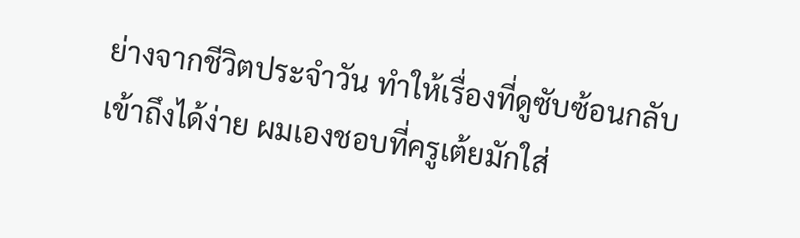ย่างจากชีวิตประจำวัน ทำให้เรื่องที่ดูซับซ้อนกลับเข้าถึงได้ง่าย ผมเองชอบที่ครูเต้ยมักใส่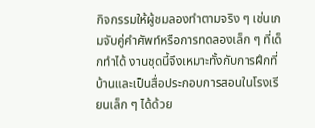กิจกรรมให้ผู้ชมลองทำตามจริง ๆ เช่นเกมจับคู่คำศัพท์หรือการทดลองเล็ก ๆ ที่เด็กทำได้ งานชุดนี้จึงเหมาะทั้งกับการฝึกที่บ้านและเป็นสื่อประกอบการสอนในโรงเรียนเล็ก ๆ ได้ด้วย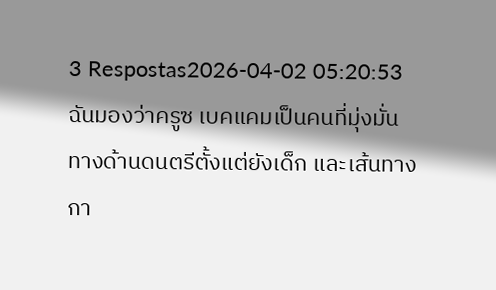3 Respostas2026-04-02 05:20:53
ฉันมองว่าครูซ เบคแคมเป็นคนที่มุ่งมั่นทางด้านดนตรีตั้งแต่ยังเด็ก และเส้นทางกา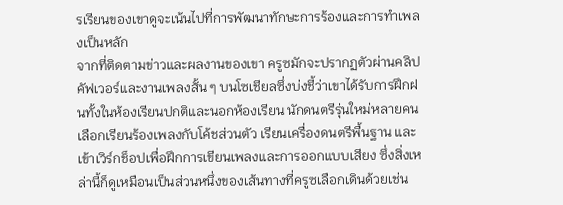รเรียนของเขาดูจะเน้นไปที่การพัฒนาทักษะการร้องและการทำเพลงเป็นหลัก
จากที่ติดตามข่าวและผลงานของเขา ครูซมักจะปรากฏตัวผ่านคลิปคัฟเวอร์และงานเพลงสั้น ๆ บนโซเชียลซึ่งบ่งชี้ว่าเขาได้รับการฝึกฝนทั้งในห้องเรียนปกติและนอกห้องเรียน นักดนตรีรุ่นใหม่หลายคนเลือกเรียนร้องเพลงกับโค้ชส่วนตัว เรียนเครื่องดนตรีพื้นฐาน และเข้าเวิร์กช็อปเพื่อฝึกการเขียนเพลงและการออกแบบเสียง ซึ่งสิ่งเหล่านี้ก็ดูเหมือนเป็นส่วนหนึ่งของเส้นทางที่ครูซเลือกเดินด้วยเช่น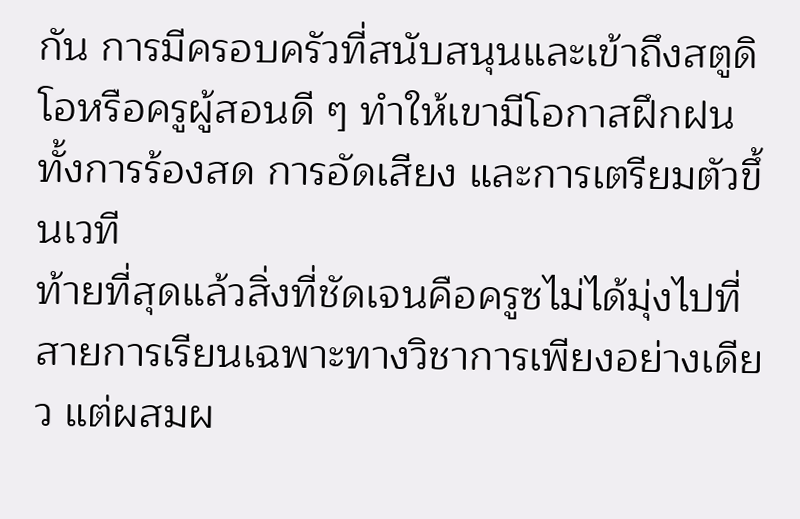กัน การมีครอบครัวที่สนับสนุนและเข้าถึงสตูดิโอหรือครูผู้สอนดี ๆ ทำให้เขามีโอกาสฝึกฝนทั้งการร้องสด การอัดเสียง และการเตรียมตัวขึ้นเวที
ท้ายที่สุดแล้วสิ่งที่ชัดเจนคือครูซไม่ได้มุ่งไปที่สายการเรียนเฉพาะทางวิชาการเพียงอย่างเดียว แต่ผสมผ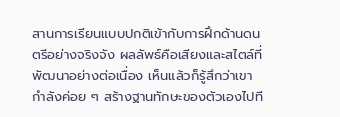สานการเรียนแบบปกติเข้ากับการฝึกด้านดนตรีอย่างจริงจัง ผลลัพธ์คือเสียงและสไตล์ที่พัฒนาอย่างต่อเนื่อง เห็นแล้วก็รู้สึกว่าเขากำลังค่อย ๆ สร้างฐานทักษะของตัวเองไปที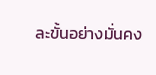ละขั้นอย่างมั่นคง